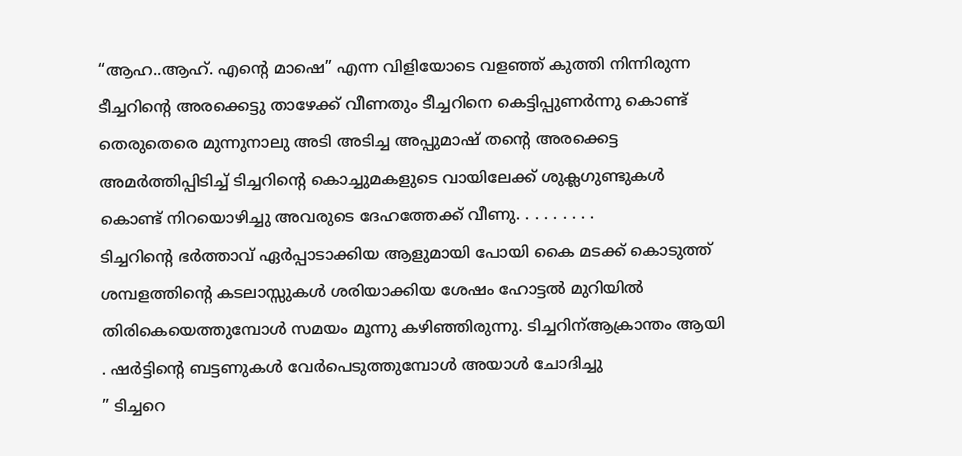“ആഹ..ആഹ്. എന്റെ മാഷെ” എന്ന വിളിയോടെ വളഞ്ഞ് കുത്തി നിന്നിരുന്ന ടീച്ചറിന്റെ അരക്കെട്ടു താഴേക്ക് വീണതും ടീച്ചറിനെ കെട്ടിപ്പുണർന്നു കൊണ്ട് തെരുതെരെ മുന്നുനാലു അടി അടിച്ച അപ്പുമാഷ് തന്റെ അരക്കെട്ട അമർത്തിപ്പിടിച്ച് ടിച്ചറിന്റെ കൊച്ചുമകളുടെ വായിലേക്ക് ശുക്ലഗുണ്ടുകൾ കൊണ്ട് നിറയൊഴിച്ചു അവരുടെ ദേഹത്തേക്ക് വീണു. . . . . . . . .
ടിച്ചറിന്റെ ഭർത്താവ് ഏർപ്പാടാക്കിയ ആളുമായി പോയി കൈ മടക്ക് കൊടുത്ത് ശമ്പളത്തിന്റെ കടലാസ്സുകൾ ശരിയാക്കിയ ശേഷം ഹോട്ടൽ മുറിയിൽ തിരികെയെത്തുമ്പോൾ സമയം മൂന്നു കഴിഞ്ഞിരുന്നു. ടിച്ചറിന്ആക്രാന്തം ആയി . ഷർട്ടിന്റെ ബട്ടണുകൾ വേർപെടുത്തുമ്പോൾ അയാൾ ചോദിച്ചു
” ടിച്ചറെ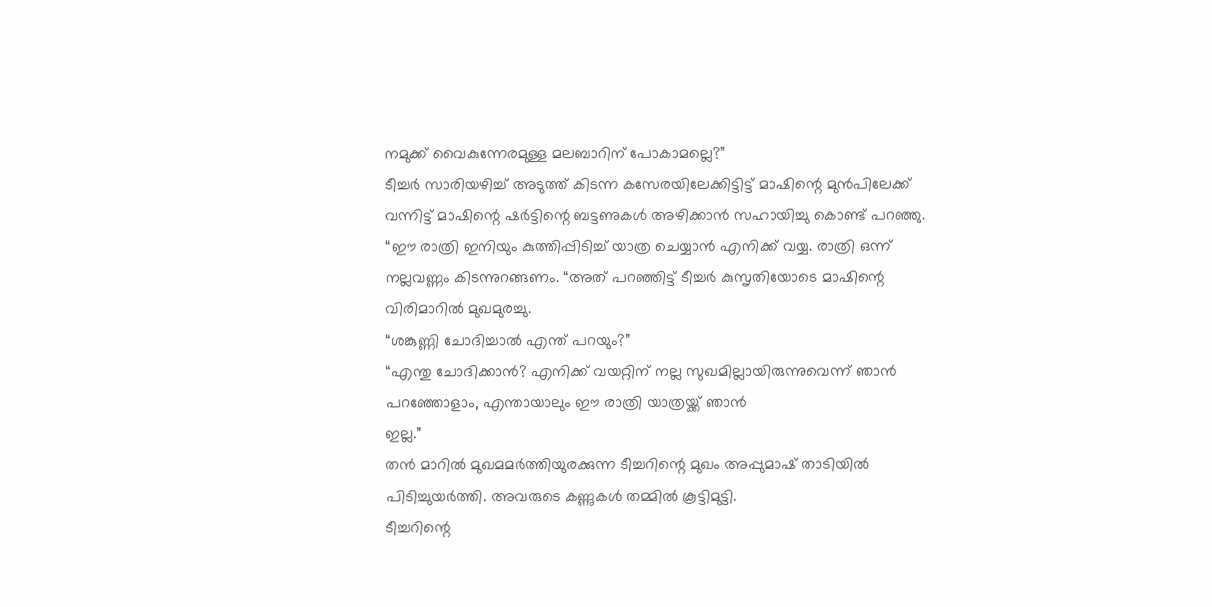നമുക്ക് വൈകുന്നേരമുള്ള മലബാറിന് പോകാമല്ലെ?”
ടീച്ചർ സാരിയഴിച്ച് അടുത്ത് കിടന്ന കസേരയിലേക്കിട്ടിട്ട് മാഷിന്റെ മുൻപിലേക്ക് വന്നിട്ട് മാഷിന്റെ ഷർട്ടിന്റെ ബട്ടണുകൾ അഴിക്കാൻ സഹായിച്ചു കൊണ്ട് പറഞ്ഞു.
“ഈ രാത്രി ഇനിയും കുത്തിപ്പിടിച്ച് യാത്ര ചെയ്യാൻ എനിക്ക് വയ്യ. രാത്രി ഒന്ന് നല്ലവണ്ണം കിടന്നുറങ്ങണം. “അത് പറഞ്ഞിട്ട് ടീച്ചർ കുസൃതിയോടെ മാഷിന്റെ വിരിമാറിൽ മുഖമുരച്ചു.
“ശങ്കുണ്ണി ചോദിച്ചാൽ എന്ത് പറയും?”
“എന്തു ചോദിക്കാൻ? എനിക്ക് വയറ്റിന് നല്ല സുഖമില്ലായിരുന്നുവെന്ന് ഞാൻ പറഞ്ഞോളാം, എന്തായാലും ഈ രാത്രി യാത്രയ്ക്ക് ഞാൻ
ഇല്ല.”
തൻ മാറിൽ മുഖമമർത്തിയുരക്കുന്ന ടീച്ചറിന്റെ മുഖം അപ്പുമാഷ് താടിയിൽ പിടിച്ചുയർത്തി. അവരുടെ കണ്ണുകൾ തമ്മിൽ കൂട്ടിമുട്ടി.
ടീച്ചറിന്റെ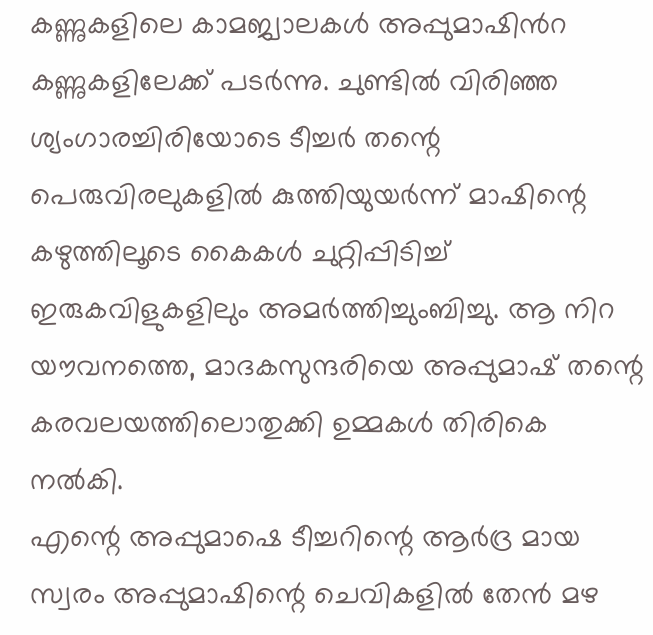കണ്ണുകളിലെ കാമജ്വാലകൾ അപ്പുമാഷിൻറ കണ്ണുകളിലേക്ക് പടർന്നു. ചുണ്ടിൽ വിരിഞ്ഞ ശ്യംഗാരച്ചിരിയോടെ ടീച്ചർ തന്റെ പെരുവിരലുകളിൽ കുത്തിയുയർന്ന് മാഷിന്റെ കഴുത്തിലൂടെ കൈകൾ ചുറ്റിപ്പിടിച്ച് ഇരുകവിളുകളിലും അമർത്തിച്ചുംബിച്ചു. ആ നിറ യൗവനത്തെ, മാദകസുന്ദരിയെ അപ്പുമാഷ് തന്റെ കരവലയത്തിലൊതുക്കി ഉമ്മകൾ തിരികെ നൽകി.
എന്റെ അപ്പുമാഷെ ടീച്ചറിന്റെ ആർദ്ര മായ സ്വരം അപ്പുമാഷിന്റെ ചെവികളിൽ തേൻ മഴ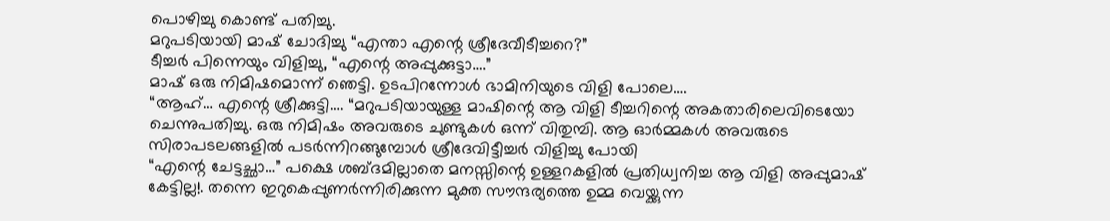പൊഴിച്ചു കൊണ്ട് പതിച്ചു.
മറുപടിയായി മാഷ് ചോദിച്ചു “എന്താ എന്റെ ശ്രീദേവീടീച്ചറെ?”
ടീച്ചർ പിന്നെയും വിളിച്ചു, “എന്റെ അപ്പുക്കുട്ടാ….”
മാഷ് ഒരു നിമിഷമൊന്ന് ഞെട്ടി. ഉടപിറന്നോൾ ഭാമിനിയുടെ വിളി പോലെ….
“ആഹ്… എന്റെ ശ്രീക്കുട്ടി…. “മറുപടിയായുള്ള മാഷിന്റെ ആ വിളി ടീച്ചറിന്റെ അകതാരിലെവിടെയോ ചെന്നുപതിച്ചു. ഒരു നിമിഷം അവരുടെ ചുണ്ടുകൾ ഒന്ന് വിതുമ്പി. ആ ഓർമ്മകൾ അവരുടെ സിരാപടലങ്ങളിൽ പടർന്നിറങ്ങുമ്പോൾ ശ്രീദേവിട്ടീച്ചർ വിളിച്ചു പോയി
“എന്റെ ചേട്ടച്ഛാ…” പക്ഷെ ശബ്ദമില്ലാതെ മനസ്സിന്റെ ഉള്ളറകളിൽ പ്രതിധ്വനിച്ച ആ വിളി അപ്പുമാഷ് കേട്ടില്ല!. തന്നെ ഇറുകെപ്പുണർന്നിരിക്കുന്ന മുക്ത സൗന്ദര്യത്തെ ഉമ്മ വെയ്ക്കുന്ന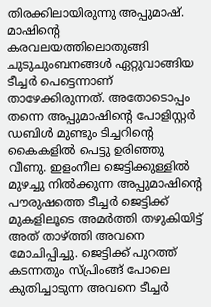തിരക്കിലായിരുന്നു അപ്പുമാഷ്. മാഷിന്റെ കരവലയത്തിലൊതുങ്ങി ചുടുചുംബനങ്ങൾ ഏറ്റുവാങ്ങിയ ടീച്ചർ പെട്ടെന്നാണ് താഴേക്കിരുന്നത്. അതോടൊപ്പം തന്നെ അപ്പുമാഷിന്റെ പോളിസ്റ്റർ ഡബിൾ മുണ്ടും ടിച്ചറിന്റെ കൈകളിൽ പെട്ടു ഉരിഞ്ഞു വീണു. ഇളംനീല ജെട്ടിക്കുള്ളിൽ മുഴച്ചു നിൽക്കുന്ന അപ്പുമാഷിന്റെ പൗരുഷത്തെ ടീച്ചർ ജെട്ടിക്ക് മുകളിലൂടെ അമർത്തി തഴുകിയിട്ട് അത് താഴ്ത്തി അവനെ മോചിപ്പിച്ചു. ജെട്ടിക്ക് പുറത്ത് കടന്നതും സ്പ്രിംങ്ങ് പോലെ കുതിച്ചാടുന്ന അവനെ ടീച്ചർ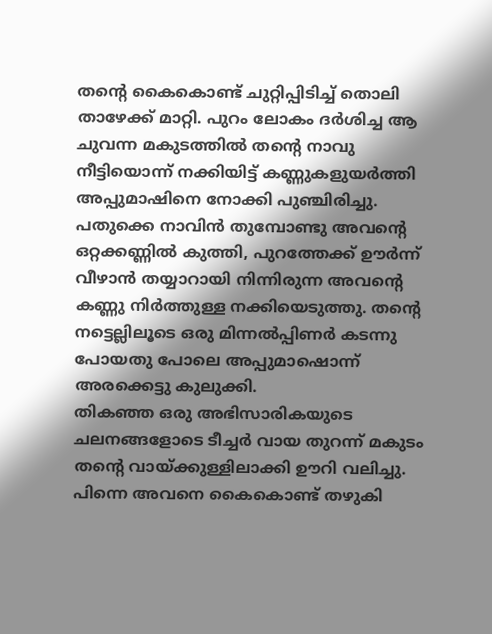തന്റെ കൈകൊണ്ട് ചുറ്റിപ്പിടിച്ച് തൊലി താഴേക്ക് മാറ്റി. പുറം ലോകം ദർശിച്ച ആ ചുവന്ന മകുടത്തിൽ തന്റെ നാവു നീട്ടിയൊന്ന് നക്കിയിട്ട് കണ്ണുകളുയർത്തി അപ്പുമാഷിനെ നോക്കി പുഞ്ചിരിച്ചു.
പതുക്കെ നാവിൻ തുമ്പോണ്ടു അവന്റെ ഒറ്റക്കണ്ണിൽ കുത്തി, പുറത്തേക്ക് ഊർന്ന് വീഴാൻ തയ്യാറായി നിന്നിരുന്ന അവന്റെ കണ്ണു നിർത്തുള്ള നക്കിയെടുത്തു. തന്റെ നട്ടെല്ലിലൂടെ ഒരു മിന്നൽപ്പിണർ കടന്നു പോയതു പോലെ അപ്പുമാഷൊന്ന് അരക്കെട്ടു കുലുക്കി.
തികഞ്ഞ ഒരു അഭിസാരികയുടെ ചലനങ്ങളോടെ ടീച്ചർ വായ തുറന്ന് മകുടം തന്റെ വായ്ക്കുള്ളിലാക്കി ഊറി വലിച്ചു. പിന്നെ അവനെ കൈകൊണ്ട് തഴുകി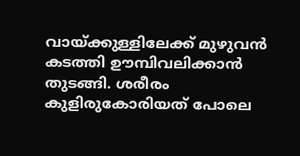വായ്ക്കുള്ളിലേക്ക് മുഴുവൻ കടത്തി ഊമ്പിവലിക്കാൻ തുടങ്ങി. ശരീരം കുളിരുകോരിയത് പോലെ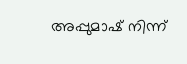അപ്പുമാഷ് നിന്ന്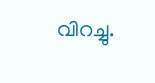വിറച്ചു.